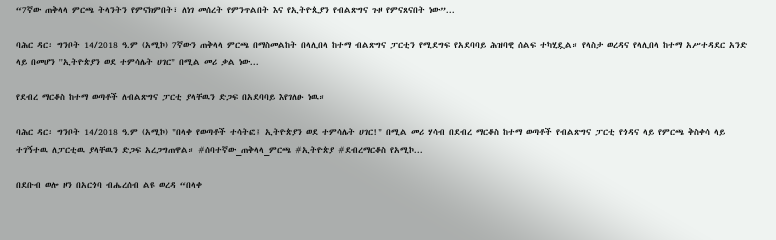“7ኛው ጠቅላላ ምርጫ ትላንትን የምናክምበት፣ ለነገ መሰረት የምንጥልበት እና የኢትዮጲያን የብልጽግና ጉዞ የምናጸናበት ነው”...

ባሕር ዳር፡ ግንቦት 14/2018 ዓ.ም (አሚኮ) 7ኛውን ጠቅላላ ምርጫ በማስመልከት በላሊበላ ከተማ ብልጽግና ፓርቲን የሚደግፍ የአደባባይ ሕዝባዊ ሰልፍ ተካሂዷል። የላስታ ወረዳና የላሊበላ ከተማ አሥተዳደር አንድ ላይ በመሆን ''ኢትዮጵያን ወደ ተምሳሌት ሀገር" በሚል መሪ ቃል ነው...

የደብረ ማርቆስ ከተማ ወጣቶች ለብልጽግና ፓርቲ ያላቸዉን ድጋፍ በአደባባይ እየገለፁ ነዉ።

ባሕር ዳር፡ ግንቦት 14/2018 ዓ.ም (አሚኮ) "በላቀ የወጣቶች ተሳትፎ፤ ኢትዮጵያን ወደ ተምሳሌት ሀገር!" በሚል መሪ ሃሳብ በደብረ ማርቆስ ከተማ ወጣቶች የብልጽግና ፓርቲ የጎዳና ላይ የምርጫ ቅስቀሳ ላይ ተገኝተዉ ለፓርቲዉ ያላቸዉን ድጋፍ አረጋግጠዋል። #ሰባተኛው_ጠቅላላ_ምርጫ #ኢትዮጵያ #ደብረማርቆስ የአሚኮ...

በደቡብ ወሎ ዞን በአርጎባ ብሔረሰብ ልዩ ወረዳ “በላቀ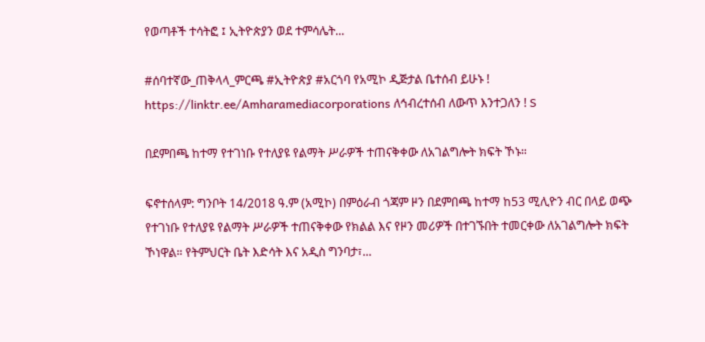የወጣቶች ተሳትፎ ፤ ኢትዮጵያን ወደ ተምሳሌት...

#ሰባተኛው_ጠቅላላ_ምርጫ #ኢትዮጵያ #አርጎባ የአሚኮ ዲጅታል ቤተሰብ ይሁኑ ! https://linktr.ee/Amharamediacorporations ለኅብረተሰብ ለውጥ እንተጋለን ! S

በደምበጫ ከተማ የተገነቡ የተለያዩ የልማት ሥራዎች ተጠናቅቀው ለአገልግሎት ክፍት ኾኑ።

ፍኖተሰላም: ግንቦት 14/2018 ዓ.ም (አሚኮ) በምዕራብ ጎጃም ዞን በደምበጫ ከተማ ከ53 ሚሊዮን ብር በላይ ወጭ የተገነቡ የተለያዩ የልማት ሥራዎች ተጠናቅቀው የክልል እና የዞን መሪዎች በተገኙበት ተመርቀው ለአገልግሎት ክፍት ኾነዋል። የትምህርት ቤት እድሳት እና አዲስ ግንባታ፣...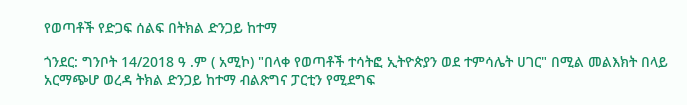የወጣቶች የድጋፍ ሰልፍ በትክል ድንጋይ ከተማ

ጎንደር: ግንቦት 14/2018 ዓ .ም ( አሚኮ) "በላቀ የወጣቶች ተሳትፎ ኢትዮጵያን ወደ ተምሳሌት ሀገር" በሚል መልእክት በላይ አርማጭሆ ወረዳ ትክል ድንጋይ ከተማ ብልጽግና ፓርቲን የሚደግፍ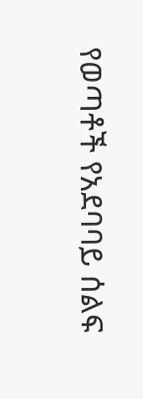የወጣቶች የአደባባይ ሰልፍ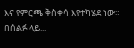እና የምርጫ ቅስቀሳ እየተካሄደ ነው። በሰልፉ ላይ...